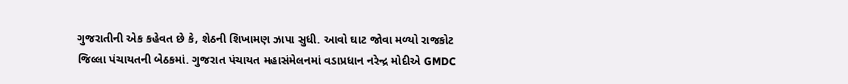ગુજરાતીની એક કહેવત છે કે, શેઠની શિખામણ ઝાપા સુધી. આવો ઘાટ જોવા મળ્યો રાજકોટ જિલ્લા પંચાયતની બેઠકમાં. ગુજરાત પંચાયત મહાસંમેલનમાં વડાપ્રધાન નરેન્દ્ર મોદીએ GMDC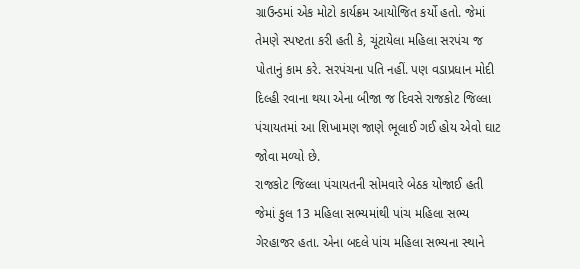ગ્રાઉન્ડમાં એક મોટો કાર્યક્રમ આયોજિત કર્યો હતો. જેમાં તેમણે સ્પષ્ટતા કરી હતી કે, ચૂંટાયેલા મહિલા સરપંચ જ પોતાનું કામ કરે. સરપંચના પતિ નહીં. પણ વડાપ્રધાન મોદી દિલ્હી રવાના થયા એના બીજા જ દિવસે રાજકોટ જિલ્લા પંચાયતમાં આ શિખામણ જાણે ભૂલાઈ ગઈ હોય એવો ઘાટ જોવા મળ્યો છે.
રાજકોટ જિલ્લા પંચાયતની સોમવારે બેઠક યોજાઈ હતી જેમાં કુલ 13 મહિલા સભ્યમાંથી પાંચ મહિલા સભ્ય ગેરહાજર હતા. એના બદલે પાંચ મહિલા સભ્યના સ્થાને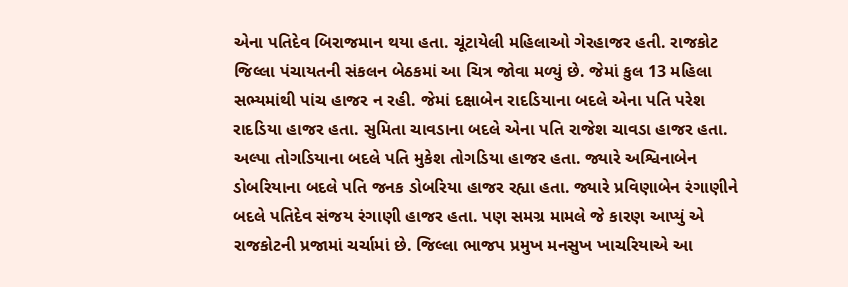એના પતિદેવ બિરાજમાન થયા હતા. ચૂંટાયેલી મહિલાઓ ગેરહાજર હતી. રાજકોટ જિલ્લા પંચાયતની સંકલન બેઠકમાં આ ચિત્ર જોવા મળ્યું છે. જેમાં કુલ 13 મહિલા સભ્યમાંથી પાંચ હાજર ન રહી. જેમાં દક્ષાબેન રાદડિયાના બદલે એના પતિ પરેશ રાદડિયા હાજર હતા. સુમિતા ચાવડાના બદલે એના પતિ રાજેશ ચાવડા હાજર હતા. અલ્પા તોગડિયાના બદલે પતિ મુકેશ તોગડિયા હાજર હતા. જ્યારે અશ્વિનાબેન ડોબરિયાના બદલે પતિ જનક ડોબરિયા હાજર રહ્યા હતા. જ્યારે પ્રવિણાબેન રંગાણીને બદલે પતિદેવ સંજય રંગાણી હાજર હતા. પણ સમગ્ર મામલે જે કારણ આપ્યું એ રાજકોટની પ્રજામાં ચર્ચામાં છે. જિલ્લા ભાજપ પ્રમુખ મનસુખ ખાચરિયાએ આ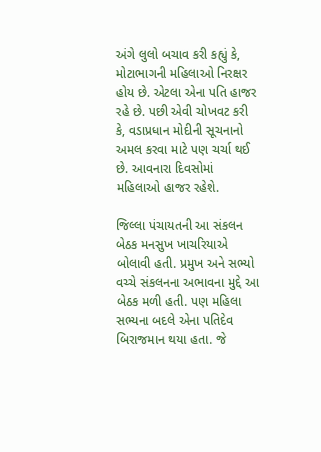અંગે લુલો બચાવ કરી કહ્યું કે, મોટાભાગની મહિલાઓ નિરક્ષર હોય છે. એટલા એના પતિ હાજર રહે છે. પછી એવી ચોખવટ કરી કે, વડાપ્રધાન મોદીની સૂચનાનો અમલ કરવા માટે પણ ચર્ચા થઈ છે. આવનારા દિવસોમાં મહિલાઓ હાજર રહેશે.

જિલ્લા પંચાયતની આ સંકલન બેઠક મનસુખ ખાચરિયાએ બોલાવી હતી. પ્રમુખ અને સભ્યો વચ્ચે સંકલનના અભાવના મુદ્દે આ બેઠક મળી હતી. પણ મહિલા સભ્યના બદલે એના પતિદેવ બિરાજમાન થયા હતા. જે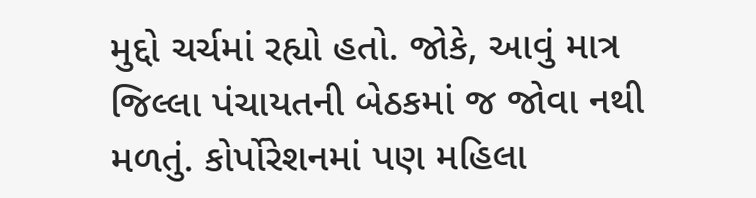મુદ્દો ચર્ચમાં રહ્યો હતો. જોકે, આવું માત્ર જિલ્લા પંચાયતની બેઠકમાં જ જોવા નથી મળતું. કોર્પોરેશનમાં પણ મહિલા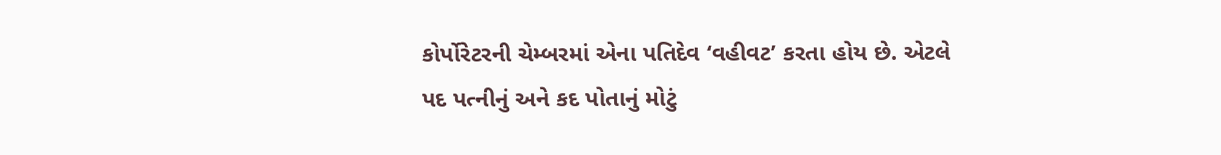કોર્પોરેટરની ચેમ્બરમાં એના પતિદેવ ‘વહીવટ’ કરતા હોય છે. એટલે પદ પત્નીનું અને કદ પોતાનું મોટું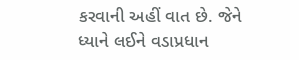કરવાની અહીં વાત છે. જેને ધ્યાને લઈને વડાપ્રધાન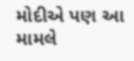મોદીએ પણ આ મામલે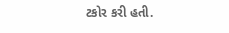ટકોર કરી હતી.